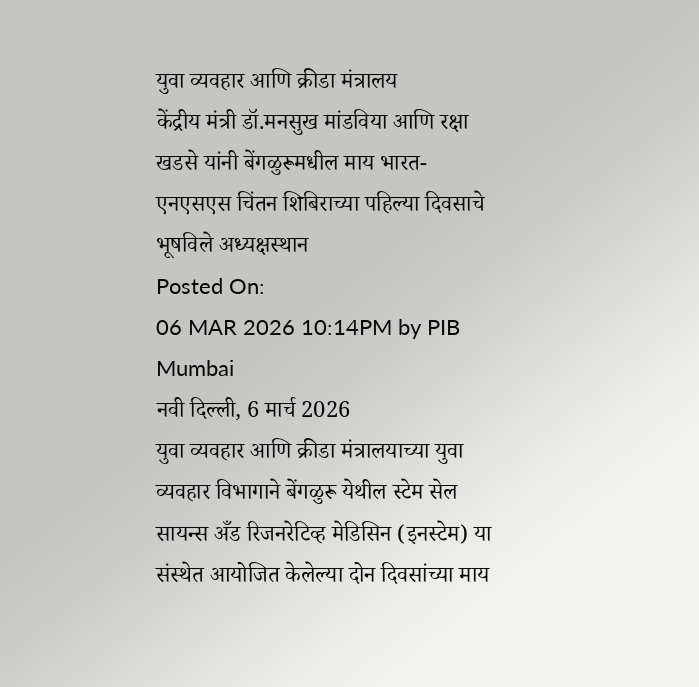युवा व्यवहार आणि क्रीडा मंत्रालय
केंद्रीय मंत्री डॉ.मनसुख मांडविया आणि रक्षा खडसे यांनी बेंगळुरूमधील माय भारत-एनएसएस चिंतन शिबिराच्या पहिल्या दिवसाचे भूषविले अध्यक्षस्थान
Posted On:
06 MAR 2026 10:14PM by PIB Mumbai
नवी दिल्ली, 6 मार्च 2026
युवा व्यवहार आणि क्रीडा मंत्रालयाच्या युवा व्यवहार विभागाने बेंगळुरू येथील स्टेम सेल सायन्स अँड रिजनरेटिव्ह मेडिसिन (इनस्टेम) या संस्थेत आयोजित केलेल्या दोन दिवसांच्या माय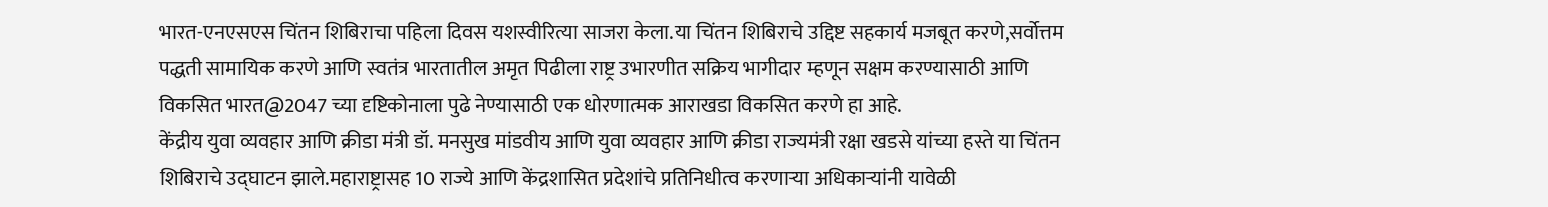भारत-एनएसएस चिंतन शिबिराचा पहिला दिवस यशस्वीरित्या साजरा केला.या चिंतन शिबिराचे उद्दिष्ट सहकार्य मजबूत करणे,सर्वोत्तम पद्धती सामायिक करणे आणि स्वतंत्र भारतातील अमृत पिढीला राष्ट्र उभारणीत सक्रिय भागीदार म्हणून सक्षम करण्यासाठी आणि विकसित भारत@2047 च्या दृष्टिकोनाला पुढे नेण्यासाठी एक धोरणात्मक आराखडा विकसित करणे हा आहे.
केंद्रीय युवा व्यवहार आणि क्रीडा मंत्री डॉ. मनसुख मांडवीय आणि युवा व्यवहार आणि क्रीडा राज्यमंत्री रक्षा खडसे यांच्या हस्ते या चिंतन शिबिराचे उद्घाटन झाले.महाराष्ट्रासह 10 राज्ये आणि केंद्रशासित प्रदेशांचे प्रतिनिधीत्व करणाऱ्या अधिकाऱ्यांनी यावेळी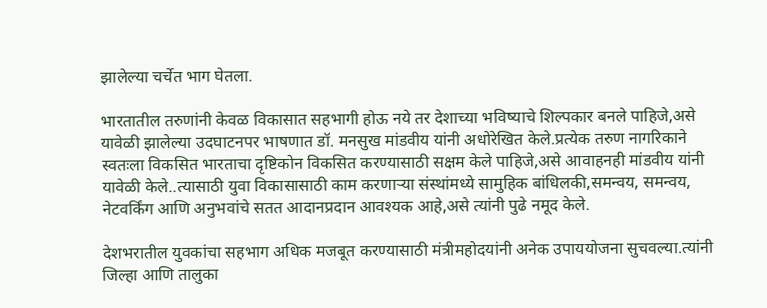झालेल्या चर्चेत भाग घेतला.

भारतातील तरुणांनी केवळ विकासात सहभागी होऊ नये तर देशाच्या भविष्याचे शिल्पकार बनले पाहिजे,असे यावेळी झालेल्या उदघाटनपर भाषणात डॉ. मनसुख मांडवीय यांनी अधोरेखित केले.प्रत्येक तरुण नागरिकाने स्वतःला विकसित भारताचा दृष्टिकोन विकसित करण्यासाठी सक्षम केले पाहिजे,असे आवाहनही मांडवीय यांनी यावेळी केले..त्यासाठी युवा विकासासाठी काम करणाऱ्या संस्थांमध्ये सामुहिक बांधिलकी,समन्वय, समन्वय, नेटवर्किंग आणि अनुभवांचे सतत आदानप्रदान आवश्यक आहे,असे त्यांनी पुढे नमूद केले.

देशभरातील युवकांचा सहभाग अधिक मजबूत करण्यासाठी मंत्रीमहोदयांनी अनेक उपाययोजना सुचवल्या.त्यांनी जिल्हा आणि तालुका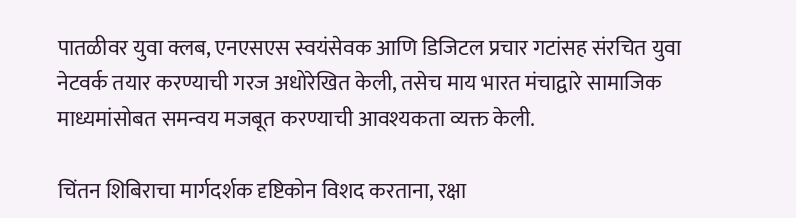पातळीवर युवा क्लब, एनएसएस स्वयंसेवक आणि डिजिटल प्रचार गटांसह संरचित युवा नेटवर्क तयार करण्याची गरज अधोरेखित केली, तसेच माय भारत मंचाद्वारे सामाजिक माध्यमांसोबत समन्वय मजबूत करण्याची आवश्यकता व्यक्त केली.

चिंतन शिबिराचा मार्गदर्शक दृष्टिकोन विशद करताना, रक्षा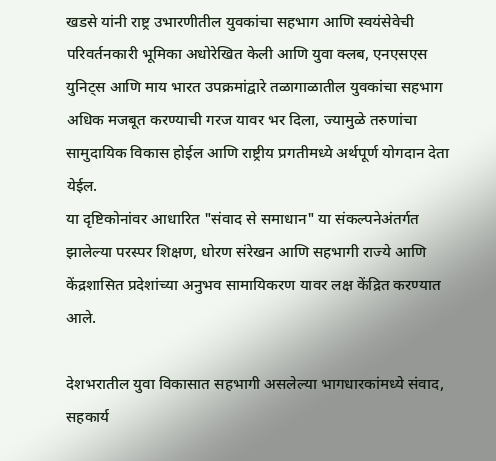खडसे यांनी राष्ट्र उभारणीतील युवकांचा सहभाग आणि स्वयंसेवेची परिवर्तनकारी भूमिका अधोरेखित केली आणि युवा क्लब, एनएसएस युनिट्स आणि माय भारत उपक्रमांद्वारे तळागाळातील युवकांचा सहभाग अधिक मजबूत करण्याची गरज यावर भर दिला, ज्यामुळे तरुणांचा सामुदायिक विकास होईल आणि राष्ट्रीय प्रगतीमध्ये अर्थपूर्ण योगदान देता येईल.
या दृष्टिकोनांवर आधारित "संवाद से समाधान" या संकल्पनेअंतर्गत झालेल्या परस्पर शिक्षण, धोरण संरेखन आणि सहभागी राज्ये आणि केंद्रशासित प्रदेशांच्या अनुभव सामायिकरण यावर लक्ष केंद्रित करण्यात आले.

देशभरातील युवा विकासात सहभागी असलेल्या भागधारकांमध्ये संवाद, सहकार्य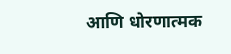आणि धोरणात्मक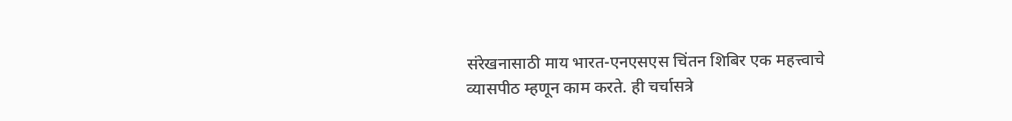संरेखनासाठी माय भारत-एनएसएस चिंतन शिबिर एक महत्त्वाचे व्यासपीठ म्हणून काम करते. ही चर्चासत्रे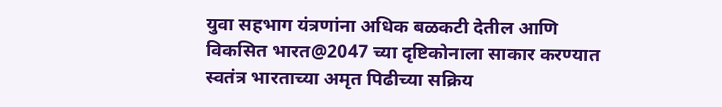युवा सहभाग यंत्रणांना अधिक बळकटी देतील आणि विकसित भारत@2047 च्या दृष्टिकोनाला साकार करण्यात स्वतंत्र भारताच्या अमृत पिढीच्या सक्रिय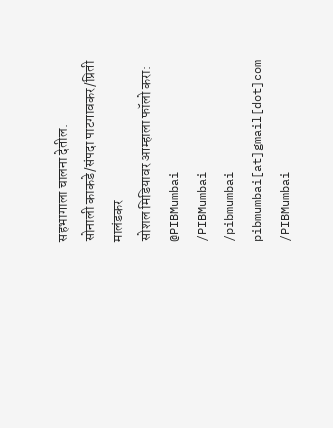सहभागाला चालना देतील.
सोनाली काकडे/संपदा पाटगावकर/प्रिती मालंडकर
सोशल मिडियावर आम्हाला फॉलो करा:
@PIBMumbai
/PIBMumbai
/pibmumbai
pibmumbai[at]gmail[dot]com
/PIBMumbai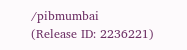/pibmumbai
(Release ID: 2236221)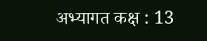अभ्यागत कक्ष : 13